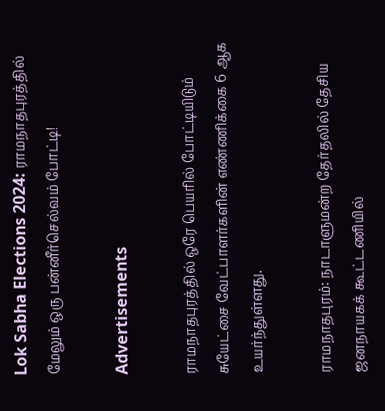Lok Sabha Elections 2024: ராமநாதபுரத்தில் மேலும் ஒரு பன்னீர்செல்வம் போட்டி!

Advertisements

ராமநாதபுரத்தில் ஒரே பெயரில் போட்டியிடும் சுயேட்சை வேட்பாளர்களின் எண்ணிக்கை 6 ஆக உயர்ந்துள்ளது.

ராமநாதபுரம்: நாடாளுமன்ற தேர்தலில் தேசிய ஜனநாயகக் கூட்டணியில்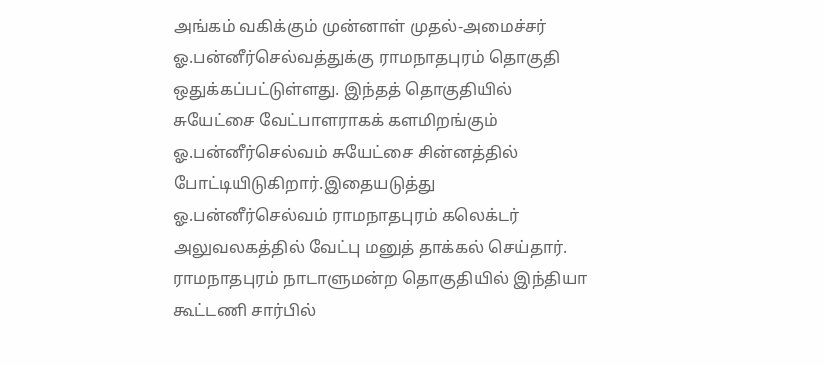அங்கம் வகிக்கும் முன்னாள் முதல்-அமைச்சர் ஓ.பன்னீர்செல்வத்துக்கு ராமநாதபுரம் தொகுதி ஒதுக்கப்பட்டுள்ளது. இந்தத் தொகுதியில் சுயேட்சை வேட்பாளராகக் களமிறங்கும் ஓ.பன்னீர்செல்வம் சுயேட்சை சின்னத்தில் போட்டியிடுகிறார்.இதையடுத்து ஓ.பன்னீர்செல்வம் ராமநாதபுரம் கலெக்டர் அலுவலகத்தில் வேட்பு மனுத் தாக்கல் செய்தார். ராமநாதபுரம் நாடாளுமன்ற தொகுதியில் இந்தியா கூட்டணி சார்பில்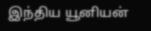இந்திய யூனியன்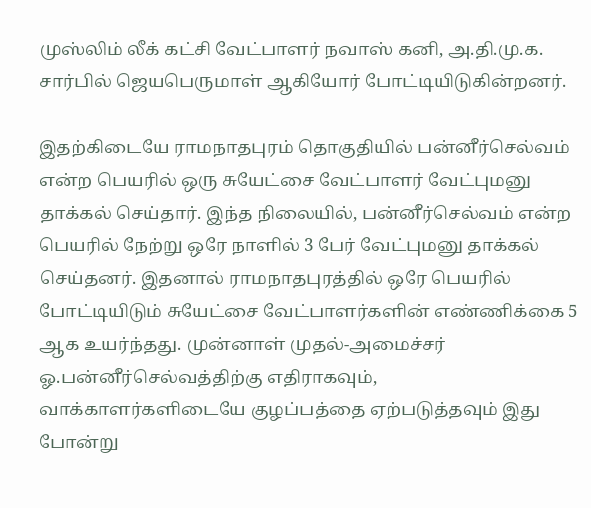முஸ்லிம் லீக் கட்சி வேட்பாளர் நவாஸ் கனி, அ.தி.மு.க. சார்பில் ஜெயபெருமாள் ஆகியோர் போட்டியிடுகின்றனர்.

இதற்கிடையே ராமநாதபுரம் தொகுதியில் பன்னீர்செல்வம் என்ற பெயரில் ஒரு சுயேட்சை வேட்பாளர் வேட்புமனு தாக்கல் செய்தார். இந்த நிலையில், பன்னீர்செல்வம் என்ற பெயரில் நேற்று ஒரே நாளில் 3 பேர் வேட்புமனு தாக்கல் செய்தனர். இதனால் ராமநாதபுரத்தில் ஒரே பெயரில் போட்டியிடும் சுயேட்சை வேட்பாளர்களின் எண்ணிக்கை 5 ஆக உயர்ந்தது. முன்னாள் முதல்-அமைச்சர் ஓ.பன்னீர்செல்வத்திற்கு எதிராகவும், வாக்காளர்களிடையே குழப்பத்தை ஏற்படுத்தவும் இது போன்று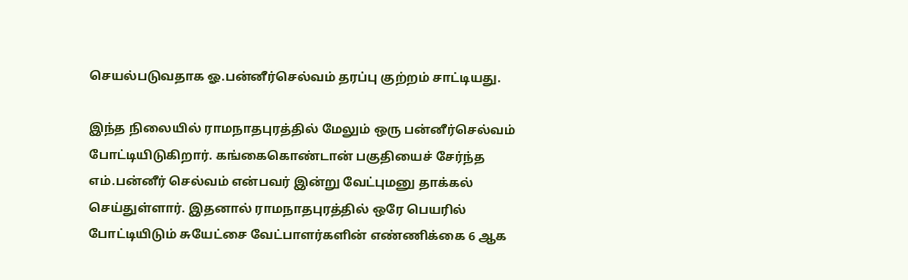செயல்படுவதாக ஓ.பன்னீர்செல்வம் தரப்பு குற்றம் சாட்டியது.

இந்த நிலையில் ராமநாதபுரத்தில் மேலும் ஒரு பன்னீர்செல்வம் போட்டியிடுகிறார். கங்கைகொண்டான் பகுதியைச் சேர்ந்த எம்.பன்னீர் செல்வம் என்பவர் இன்று வேட்புமனு தாக்கல் செய்துள்ளார். இதனால் ராமநாதபுரத்தில் ஒரே பெயரில் போட்டியிடும் சுயேட்சை வேட்பாளர்களின் எண்ணிக்கை 6 ஆக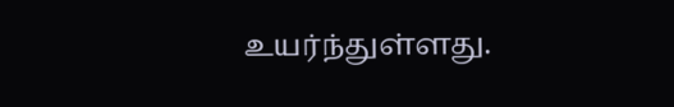உயர்ந்துள்ளது.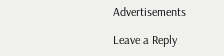Advertisements

Leave a Reply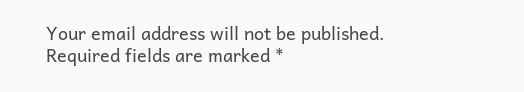Your email address will not be published. Required fields are marked *